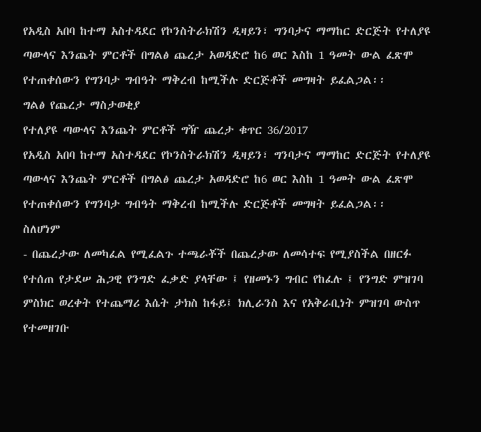የአዲስ አበባ ከተማ አስተዳደር የኮንስትራክሽን ዲዛይን፣ ግንባታና ማማከር ድርጅት የተለያዩ ጣውላና እንጨት ምርቶች በግልፅ ጨረታ አወዳድሮ ከ6 ወር እስከ 1 ዓመት ውል ፈጽሞ የተጠቀሰውን የግንባታ ግብዓት ማቅረብ ከሚችሉ ድርጅቶች መግዛት ይፈልጋል፡፡
ግልፅ የጨረታ ማስታወቂያ
የተለያዩ ጣውላና እንጨት ምርቶች ግዥ ጨረታ ቁጥር 36/2017
የአዲስ አበባ ከተማ አስተዳደር የኮንስትራክሽን ዲዛይን፣ ግንባታና ማማከር ድርጅት የተለያዩ ጣውላና እንጨት ምርቶች በግልፅ ጨረታ አወዳድሮ ከ6 ወር እስከ 1 ዓመት ውል ፈጽሞ የተጠቀሰውን የግንባታ ግብዓት ማቅረብ ከሚችሉ ድርጅቶች መግዛት ይፈልጋል፡፡
ስለሆነም
- በጨረታው ለመካፈል የሚፈልጉ ተጫራቾች በጨረታው ለመሳተፍ የሚያስችል በዘርፉ የተሰጠ የታደሠ ሕጋዊ የንግድ ፈቃድ ያላቸው ፤ የዘመኑን ግብር የከፈሉ ፤ የንግድ ምዝገባ ምስክር ወረቀት የተጨማሪ እሴት ታክስ ከፋይ፤ ክሊራንስ እና የአቅራቢነት ምዝገባ ውስጥ የተመዘገቡ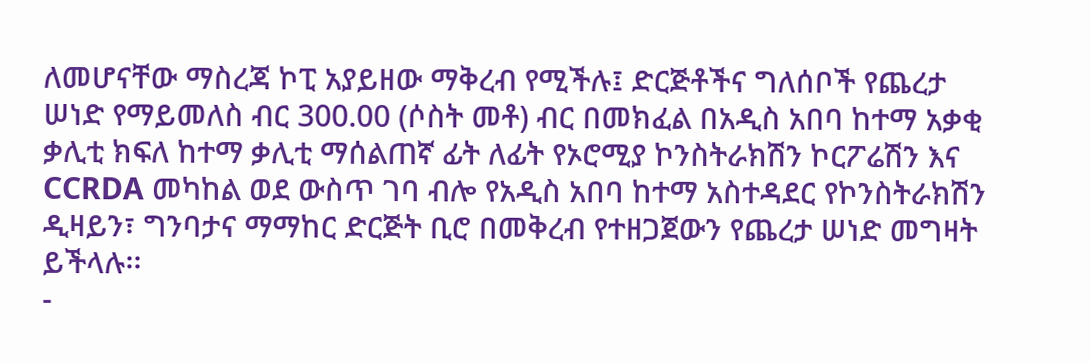ለመሆናቸው ማስረጃ ኮፒ አያይዘው ማቅረብ የሚችሉ፤ ድርጅቶችና ግለሰቦች የጨረታ ሠነድ የማይመለስ ብር 300.00 (ሶስት መቶ) ብር በመክፈል በአዲስ አበባ ከተማ አቃቂ ቃሊቲ ክፍለ ከተማ ቃሊቲ ማሰልጠኛ ፊት ለፊት የኦሮሚያ ኮንስትራክሽን ኮርፖሬሽን እና CCRDA መካከል ወደ ውስጥ ገባ ብሎ የአዲስ አበባ ከተማ አስተዳደር የኮንስትራክሽን ዲዛይን፣ ግንባታና ማማከር ድርጅት ቢሮ በመቅረብ የተዘጋጀውን የጨረታ ሠነድ መግዛት ይችላሉ፡፡
-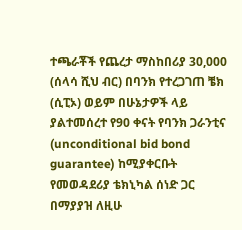ተጫራቾች የጨረታ ማስከበሪያ 30,000 (ሰላሳ ሺህ ብር) በባንክ የተረጋገጠ ቼክ (ሲፒኦ) ወይም በሁኔታዎች ላይ ያልተመሰረተ የ90 ቀናት የባንክ ጋራንቲና (unconditional bid bond guarantee) ከሚያቀርቡት የመወዳደሪያ ቴክኒካል ሰነድ ጋር በማያያዝ ለዚሁ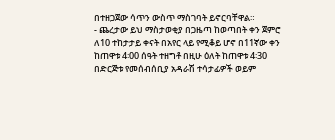በተዘጋጀው ሳጥን ውስጥ ማስገባት ይኖርባቸዋል።
- ጨረታው ይህ ማስታወቂያ በጋዜጣ ከወጣበት ቀን ጀምሮ ለ10 ተከታታይ ቀናት በአየር ላይ የሚቆይ ሆኖ በ11ኛው ቀን ከጠዋቱ 4፡00 ሰዓት ተዘግቶ በዚሁ ዕለት ከጠዋቱ 4፡30 በድርጅቱ የመሰብሰቢያ አዳራሽ ተሳታፊዎች ወይም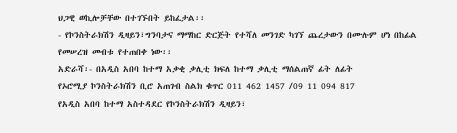ህጋዊ ወኪሎቻቸው በተገኙበት ይከፈታል፡፡
- የኮንስትራክሽን ዲዛይን፣ግንባታና ማማከር ድርጅት የተሻለ መንገድ ካገኘ ጨረታውን በሙሉም ሆነ በከፊል የመሠረዝ መብቱ የተጠበቀ ነው፡፡
አድራሻ፡- በአዲስ አበባ ከተማ አቃቂ ቃሊቲ ክፍለ ከተማ ቃሊቲ ማሰልጠኛ ፊት ለፊት
የኦሮሚያ ኮንስትራክሽን ቢሮ አጠገብ ስልክ ቁጥር 011 462 1457 /09 11 094 817
የአዲስ አበባ ከተማ አስተዳደር የኮንስትራክሽን ዲዛይን፣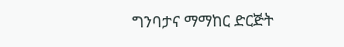ግንባታና ማማከር ድርጅት